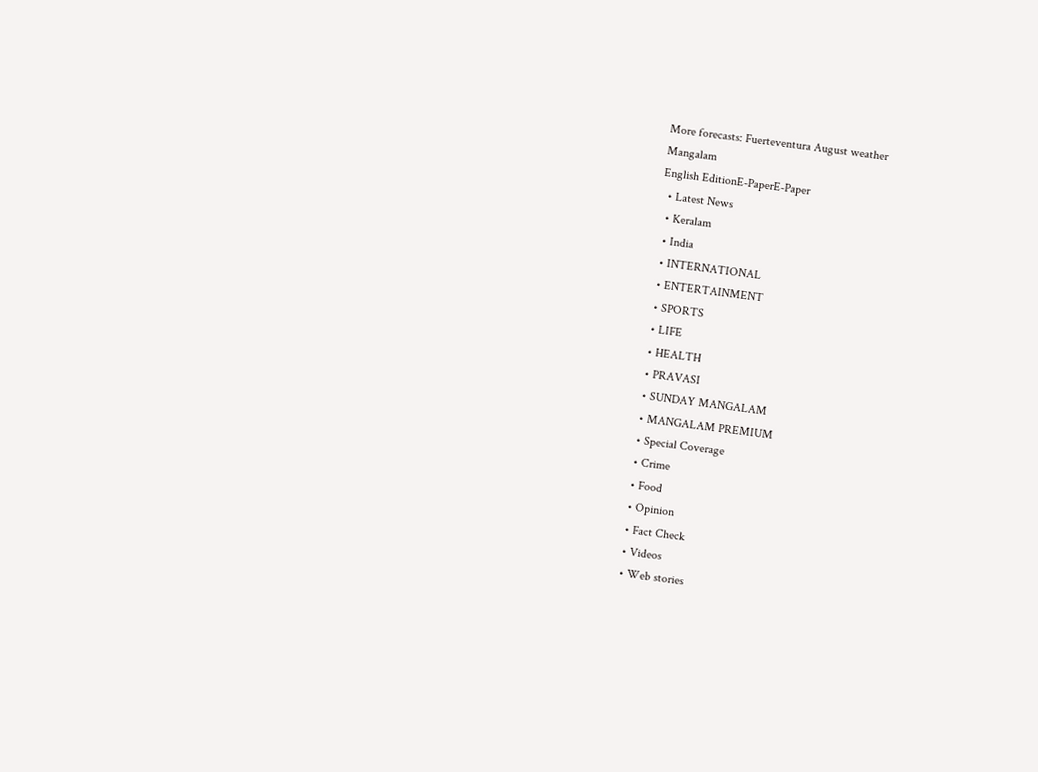More forecasts: Fuerteventura August weather
Mangalam
English EditionE-PaperE-Paper
  • Latest News
  • Keralam
  • India
  • INTERNATIONAL
  • ENTERTAINMENT
  • SPORTS
  • LIFE
  • HEALTH
  • PRAVASI
  • SUNDAY MANGALAM
  • MANGALAM PREMIUM
  • Special Coverage
  • Crime
  • Food
  • Opinion
  • Fact Check
  • Videos
  • Web stories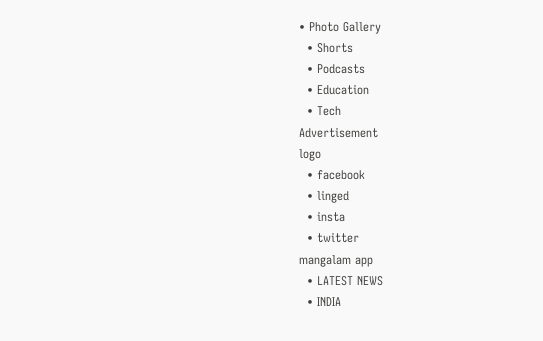• Photo Gallery
  • Shorts
  • Podcasts
  • Education
  • Tech
Advertisement
logo
  • facebook
  • linged
  • insta
  • twitter
mangalam app
  • LATEST NEWS
  • INDIA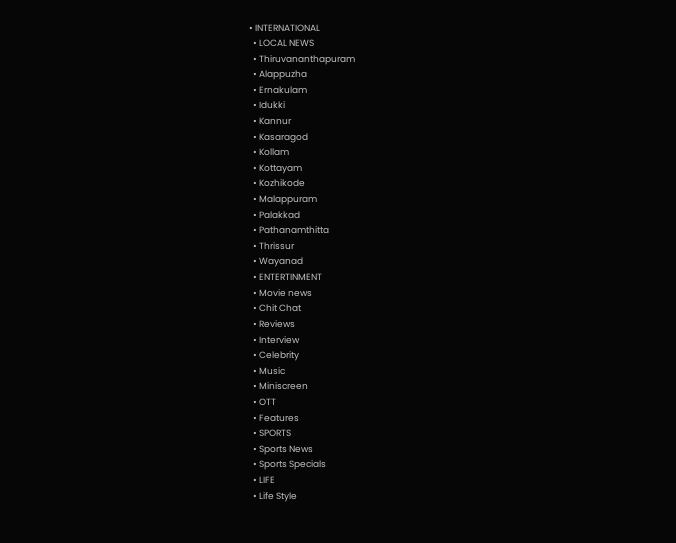• INTERNATIONAL
  • LOCAL NEWS
  • Thiruvananthapuram
  • Alappuzha
  • Ernakulam
  • Idukki
  • Kannur
  • Kasaragod
  • Kollam
  • Kottayam
  • Kozhikode
  • Malappuram
  • Palakkad
  • Pathanamthitta
  • Thrissur
  • Wayanad
  • ENTERTINMENT
  • Movie news
  • Chit Chat
  • Reviews
  • Interview
  • Celebrity
  • Music
  • Miniscreen
  • OTT
  • Features
  • SPORTS
  • Sports News
  • Sports Specials
  • LIFE
  • Life Style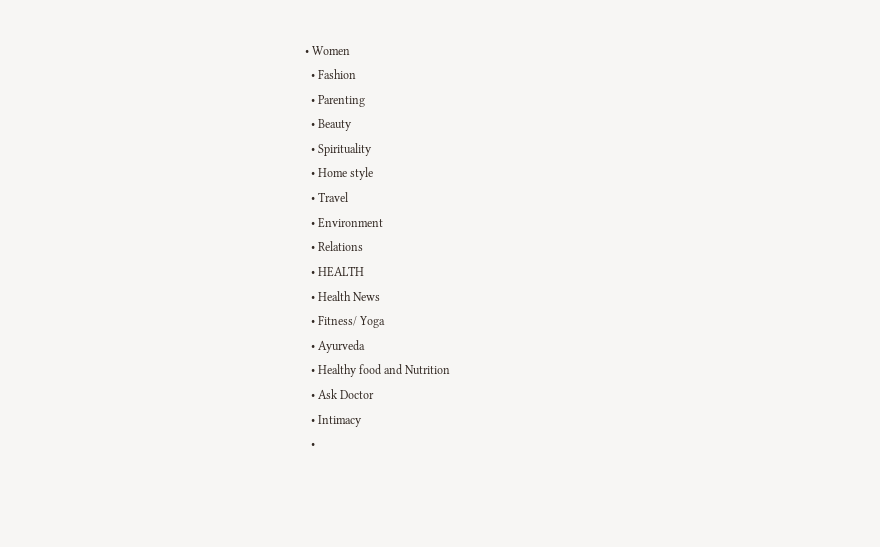• Women
  • Fashion
  • Parenting
  • Beauty
  • Spirituality
  • Home style
  • Travel
  • Environment
  • Relations
  • HEALTH
  • Health News
  • Fitness/ Yoga
  • Ayurveda
  • Healthy food and Nutrition
  • Ask Doctor
  • Intimacy
  •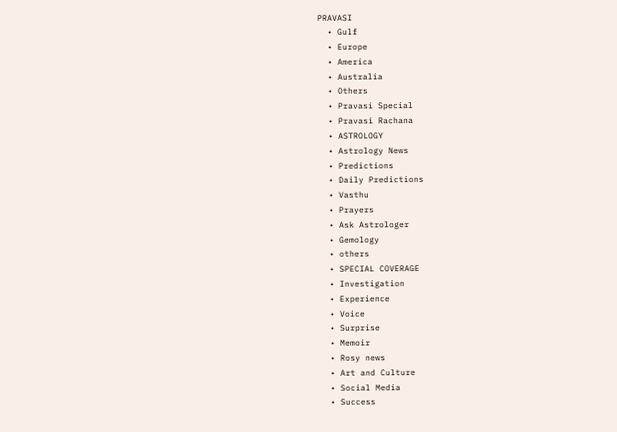PRAVASI
  • Gulf
  • Europe
  • America
  • Australia
  • Others
  • Pravasi Special
  • Pravasi Rachana
  • ASTROLOGY
  • Astrology News
  • Predictions
  • Daily Predictions
  • Vasthu
  • Prayers
  • Ask Astrologer
  • Gemology
  • others
  • SPECIAL COVERAGE
  • Investigation
  • Experience
  • Voice
  • Surprise
  • Memoir
  • Rosy news
  • Art and Culture
  • Social Media
  • Success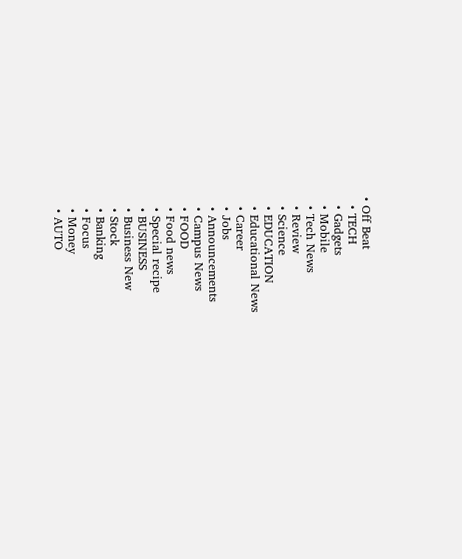• Off Beat
  • TECH
  • Gadgets
  • Mobile
  • Tech News
  • Review
  • Science
  • EDUCATION
  • Educational News
  • Career
  • Jobs
  • Announcements
  • Campus News
  • FOOD
  • Food news
  • Special recipe
  • BUSINESS
  • Business New
  • Stock
  • Banking
  • Focus
  • Money
  • AUTO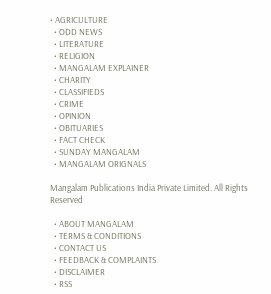• AGRICULTURE
  • ODD NEWS
  • LITERATURE
  • RELIGION
  • MANGALAM EXPLAINER
  • CHARITY
  • CLASSIFIEDS
  • CRIME
  • OPINION
  • OBITUARIES
  • FACT CHECK
  • SUNDAY MANGALAM
  • MANGALAM ORIGNALS

Mangalam Publications India Private Limited. All Rights Reserved

  • ABOUT MANGALAM
  • TERMS & CONDITIONS
  • CONTACT US
  • FEEDBACK & COMPLAINTS
  • DISCLAIMER
  • RSS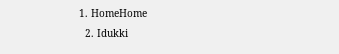1. HomeHome
  2. Idukki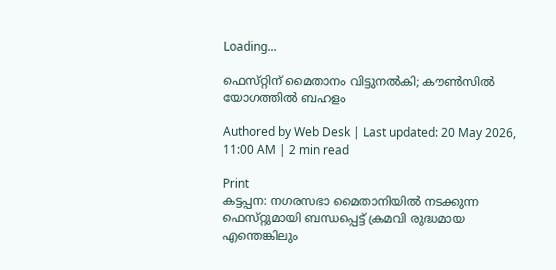Loading...

ഫെസ്‌റ്റിന്‌ മൈതാനം വിട്ടുനല്‍കി; കൗണ്‍സില്‍ യോഗത്തില്‍ ബഹളം

Authored by Web Desk | Last updated: 20 May 2026, 11:00 AM | 2 min read

Print
കട്ടപ്പന: നഗരസഭാ മൈതാനിയില്‍ നടക്കുന്ന ഫെസ്‌റ്റുമായി ബന്ധപ്പെട്ട്‌ ക്രമവി രുദ്ധമായ എന്തെങ്കിലും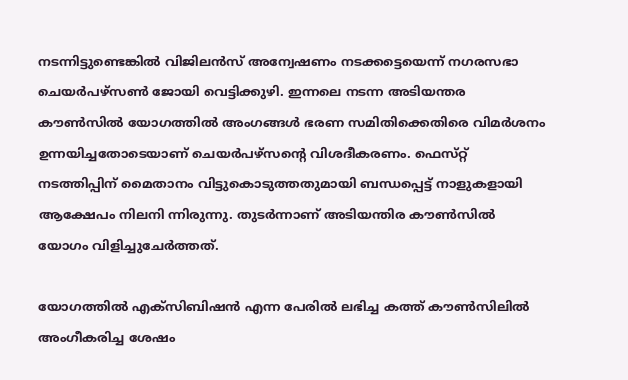നടന്നിട്ടുണ്ടെങ്കില്‍ വിജിലന്‍സ്‌ അന്വേഷണം നടക്കട്ടെയെന്ന്‌ നഗരസഭാ ചെയര്‍പഴ്‌സണ്‍ ജോയി വെട്ടിക്കുഴി. ഇന്നലെ നടന്ന അടിയന്തര കൗണ്‍സില്‍ യോഗത്തില്‍ അംഗങ്ങള്‍ ഭരണ സമിതിക്കെതിരെ വിമര്‍ശനം ഉന്നയിച്ചതോടെയാണ്‌ ചെയര്‍പഴ്‌സന്റെ വിശദീകരണം. ഫെസ്‌റ്റ് നടത്തിപ്പിന്‌ മൈതാനം വിട്ടുകൊടുത്തതുമായി ബന്ധപ്പെട്ട്‌ നാളുകളായി ആക്ഷേപം നിലനി ന്നിരുന്നു. തുടര്‍ന്നാണ്‌ അടിയന്തിര കൗണ്‍സില്‍ യോഗം വിളിച്ചുചേര്‍ത്തത്‌.

യോഗത്തില്‍ എക്‌സിബിഷന്‍ എന്ന പേരില്‍ ലഭിച്ച കത്ത്‌ കൗണ്‍സിലില്‍ അംഗീകരിച്ച ശേഷം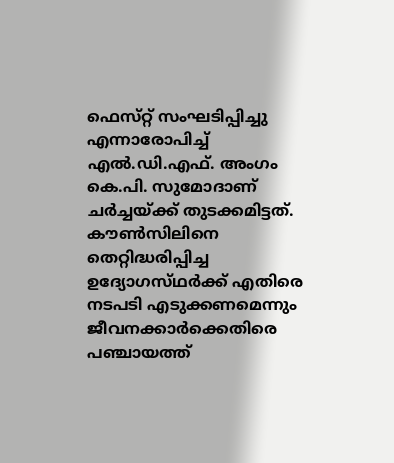ഫെസ്‌റ്റ് സംഘടിപ്പിച്ചു എന്നാരോപിച്ച്‌ എല്‍.ഡി.എഫ്‌. അംഗം കെ.പി. സുമോദാണ്‌ ചര്‍ച്ചയ്‌ക്ക് തുടക്കമിട്ടത്‌. കൗണ്‍സിലിനെ തെറ്റിദ്ധരിപ്പിച്ച ഉദ്യോഗസ്‌ഥര്‍ക്ക്‌ എതിരെ നടപടി എടുക്കണമെന്നും ജീവനക്കാര്‍ക്കെതിരെ പഞ്ചായത്ത്‌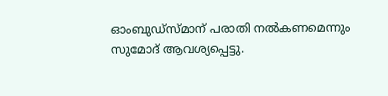ഓംബുഡ്‌സ്മാന്‌ പരാതി നല്‍കണമെന്നും സുമോദ്‌ ആവശ്യപ്പെട്ടു.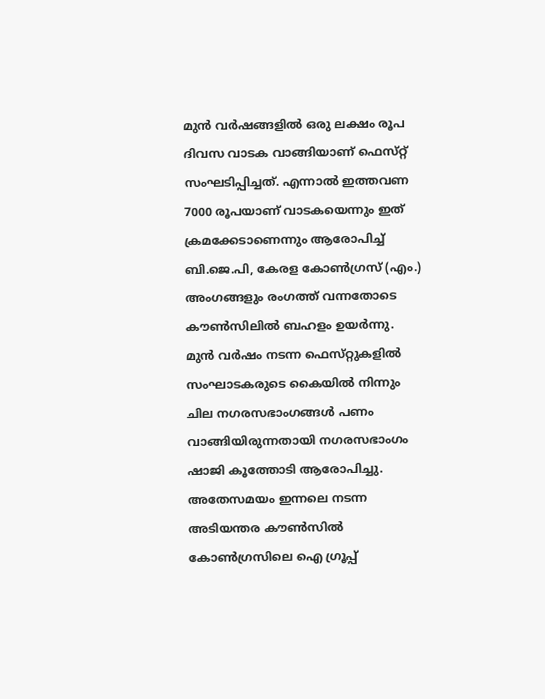മുന്‍ വര്‍ഷങ്ങളില്‍ ഒരു ലക്ഷം രൂപ ദിവസ വാടക വാങ്ങിയാണ്‌ ഫെസ്‌റ്റ് സംഘടിപ്പിച്ചത്‌. എന്നാല്‍ ഇത്തവണ 7000 രൂപയാണ്‌ വാടകയെന്നും ഇത്‌ ക്രമക്കേടാണെന്നും ആരോപിച്ച്‌ ബി.ജെ.പി, കേരള കോണ്‍ഗ്രസ്‌ (എം.) അംഗങ്ങളും രംഗത്ത്‌ വന്നതോടെ കൗണ്‍സിലില്‍ ബഹളം ഉയര്‍ന്നു. മുന്‍ വര്‍ഷം നടന്ന ഫെസ്‌റ്റുകളില്‍ സംഘാടകരുടെ കൈയില്‍ നിന്നും ചില നഗരസഭാംഗങ്ങള്‍ പണം വാങ്ങിയിരുന്നതായി നഗരസഭാംഗം ഷാജി കൂത്തോടി ആരോപിച്ചു. അതേസമയം ഇന്നലെ നടന്ന അടിയന്തര കൗണ്‍സില്‍ കോണ്‍ഗ്രസിലെ ഐ ഗ്രൂപ്പ്‌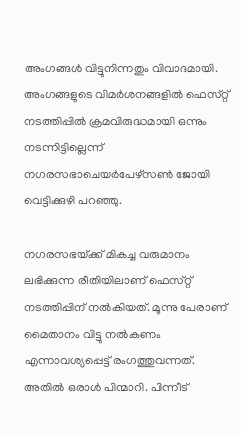അംഗങ്ങള്‍ വിട്ടുനിന്നതും വിവാദമായി. അംഗങ്ങളുടെ വിമര്‍ശനങ്ങളില്‍ ഫെസ്‌റ്റ് നടത്തിപ്പില്‍ ക്രമവിരുദ്ധമായി ഒന്നും നടന്നിട്ടില്ലെന്ന്‌ നഗരസഭാചെയര്‍പേഴ്‌സണ്‍ ജോയി വെട്ടിക്കുഴി പറഞ്ഞു.

നഗരസഭയ്‌ക്ക് മികച്ച വരുമാനം ലഭിക്കുന്ന രീതിയിലാണ്‌ ഫെസ്‌റ്റ് നടത്തിപ്പിന്‌ നല്‍കിയത്‌. മൂന്നു പേരാണ്‌ മൈതാനം വിട്ടു നല്‍കണം എന്നാവശ്യപ്പെട്ട്‌ രംഗത്തുവന്നത്‌. അതില്‍ ഒരാള്‍ പിന്മാറി. പിന്നീട്‌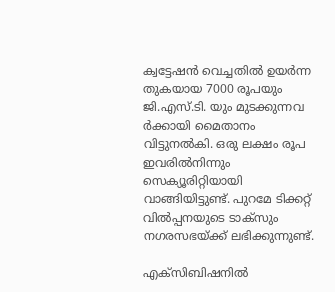ക്വട്ടേഷന്‍ വെച്ചതില്‍ ഉയര്‍ന്ന തുകയായ 7000 രൂപയും ജി.എസ്‌.ടി. യും മുടക്കുന്നവ ര്‍ക്കായി മൈതാനം വിട്ടുനല്‍കി. ഒരു ലക്ഷം രൂപ ഇവരില്‍നിന്നും സെക്യൂരിറ്റിയായി വാങ്ങിയിട്ടുണ്ട്‌. പുറമേ ടിക്കറ്റ്‌ വില്‍പ്പനയുടെ ടാക്‌സും നഗരസഭയ്‌ക്ക് ലഭിക്കുന്നുണ്ട്‌.

എക്‌സിബിഷനില്‍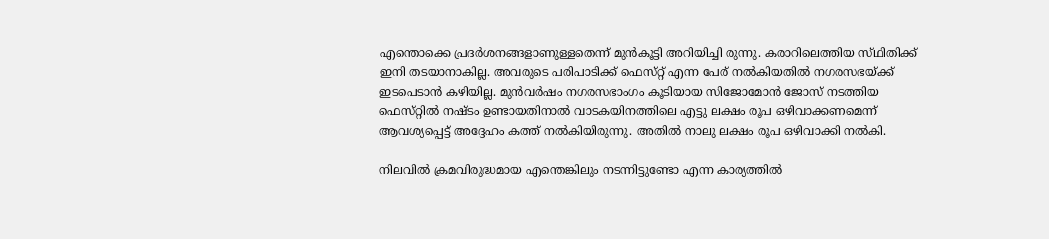എന്തൊക്കെ പ്രദര്‍ശനങ്ങളാണുള്ളതെന്ന്‌ മുന്‍കൂട്ടി അറിയിച്ചി രുന്നു. കരാറിലെത്തിയ സ്‌ഥിതിക്ക്‌ ഇനി തടയാനാകില്ല. അവരുടെ പരിപാടിക്ക്‌ ഫെസ്‌റ്റ് എന്ന പേര്‌ നല്‍കിയതില്‍ നഗരസഭയ്‌ക്ക് ഇടപെടാന്‍ കഴിയില്ല. മുന്‍വര്‍ഷം നഗരസഭാംഗം കൂടിയായ സിജോമോന്‍ ജോസ്‌ നടത്തിയ ഫെസ്‌റ്റില്‍ നഷ്‌ടം ഉണ്ടായതിനാല്‍ വാടകയിനത്തിലെ എട്ടു ലക്ഷം രൂപ ഒഴിവാക്കണമെന്ന്‌ ആവശ്യപ്പെട്ട്‌ അദ്ദേഹം കത്ത്‌ നല്‍കിയിരുന്നു. അതില്‍ നാലു ലക്ഷം രൂപ ഒഴിവാക്കി നല്‍കി.

നിലവില്‍ ക്രമവിരുദ്ധമായ എന്തെങ്കിലും നടന്നിട്ടുണ്ടോ എന്ന കാര്യത്തില്‍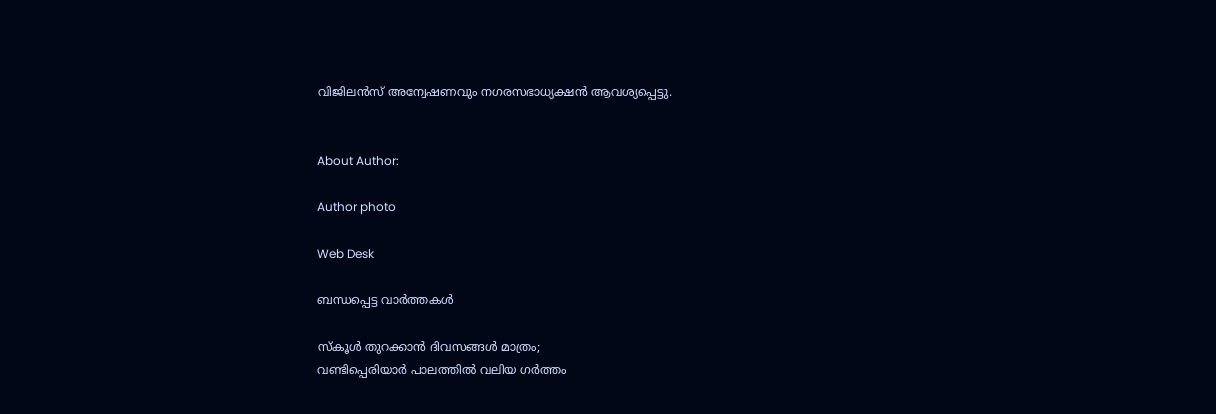വിജിലന്‍സ്‌ അന്വേഷണവും നഗരസഭാധ്യക്ഷന്‍ ആവശ്യപ്പെട്ടു.


About Author:

Author photo

Web Desk

ബന്ധപ്പെട്ട വാർത്തകൾ

സ്‌കൂള്‍ തുറക്കാന്‍ ദിവസങ്ങള്‍ മാത്രം;
വണ്ടിപ്പെരിയാര്‍ പാലത്തില്‍ വലിയ ഗര്‍ത്തം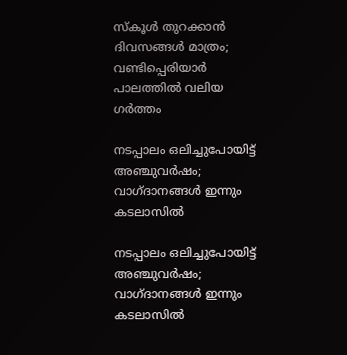സ്‌കൂള്‍ തുറക്കാന്‍ ദിവസങ്ങള്‍ മാത്രം; വണ്ടിപ്പെരിയാര്‍ പാലത്തില്‍ വലിയ ഗര്‍ത്തം

നടപ്പാലം ഒലിച്ചുപോയിട്ട്‌ അഞ്ചുവര്‍ഷം;
വാഗ്‌ദാനങ്ങള്‍ ഇന്നും കടലാസില്‍

നടപ്പാലം ഒലിച്ചുപോയിട്ട്‌ അഞ്ചുവര്‍ഷം; വാഗ്‌ദാനങ്ങള്‍ ഇന്നും കടലാസില്‍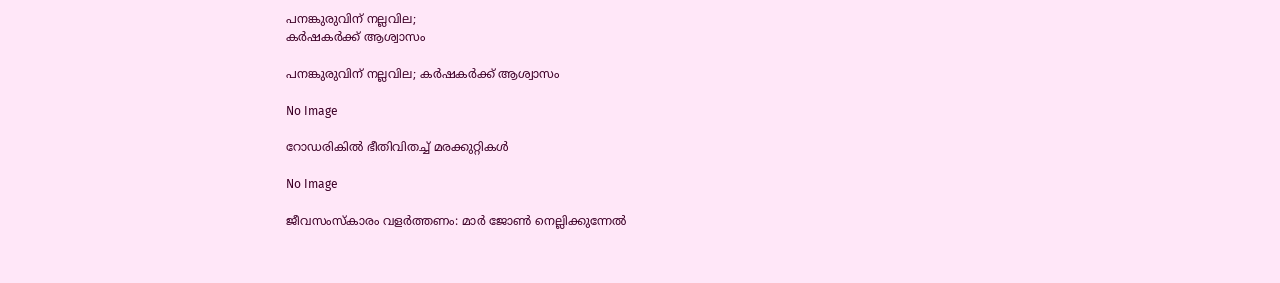പനങ്കുരുവിന്‌ നല്ലവില;
കര്‍ഷകര്‍ക്ക്‌ ആശ്വാസം

പനങ്കുരുവിന്‌ നല്ലവില; കര്‍ഷകര്‍ക്ക്‌ ആശ്വാസം

No Image

റോഡരികില്‍ ഭീതിവിതച്ച്‌ മരക്കുറ്റികള്‍

No Image

ജീവസംസ്‌കാരം വളര്‍ത്തണം: മാര്‍ ജോണ്‍ നെല്ലിക്കുന്നേല്‍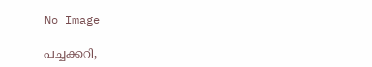No Image

പച്ചക്കറി,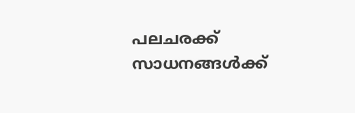പലചരക്ക്‌ സാധനങ്ങള്‍ക്ക്‌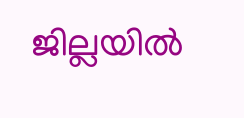ജില്ലയില്‍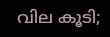വില കൂടി;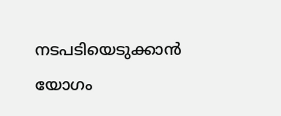നടപടിയെടുക്കാന്‍ യോഗം